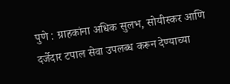पुणे : ग्राहकांना अधिक सुलभ, सोयीस्कर आणि दर्जेदार टपाल सेवा उपलब्ध करून देण्याच्या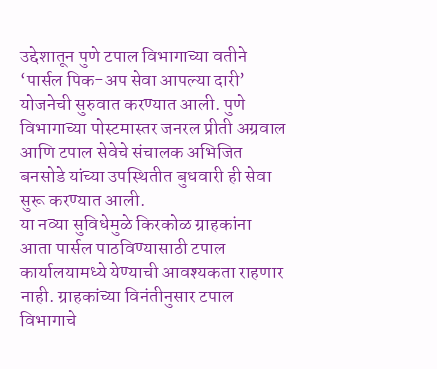उद्देशातून पुणे टपाल विभागाच्या वतीने ‘पार्सल पिक-अप सेवा आपल्या दारी’ योजनेची सुरुवात करण्यात आली. पुणे विभागाच्या पोस्टमास्तर जनरल प्रीती अग्रवाल आणि टपाल सेवेचे संचालक अभिजित बनसोडे यांच्या उपस्थितीत बुधवारी ही सेवा सुरू करण्यात आली.
या नव्या सुविधेमुळे किरकोळ ग्राहकांना आता पार्सल पाठविण्यासाठी टपाल कार्यालयामध्ये येण्याची आवश्यकता राहणार नाही. ग्राहकांच्या विनंतीनुसार टपाल विभागाचे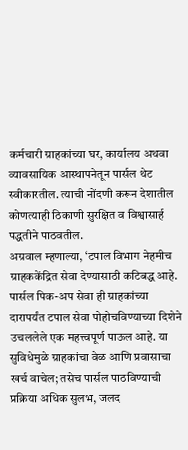कर्मचारी ग्राहकांच्या घर, कार्यालय अथवा व्यावसायिक आस्थापनेतून पार्सल थेट स्वीकारतील. त्याची नोंदणी करून देशातील कोणत्याही ठिकाणी सुरक्षित व विश्वासार्ह पद्धतीने पाठवतील.
अग्रवाल म्हणाल्या, ‘टपाल विभाग नेहमीच ग्राहककेंद्रित सेवा देण्यासाठी कटिबद्ध आहे. पार्सल पिक-अप सेवा ही ग्राहकांच्या दारापर्यंत टपाल सेवा पोहोचविण्याच्या दिशेने उचललेले एक महत्त्वपूर्ण पाऊल आहे. या सुविधेमुळे ग्राहकांचा वेळ आणि प्रवासाचा खर्च वाचेल; तसेच पार्सल पाठविण्याची प्रक्रिया अधिक सुलभ, जलद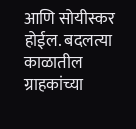आणि सोयीस्कर होईल. बदलत्या काळातील ग्राहकांच्या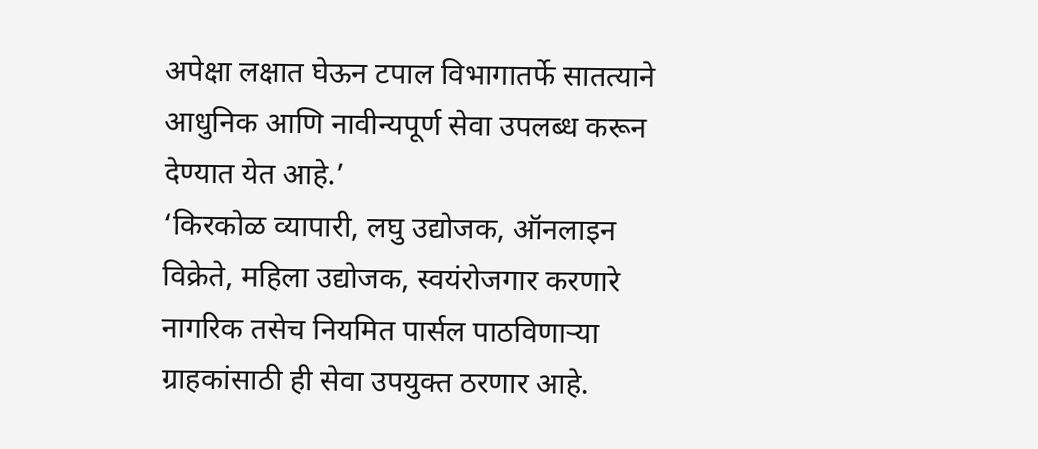अपेक्षा लक्षात घेऊन टपाल विभागातर्फे सातत्याने आधुनिक आणि नावीन्यपूर्ण सेवा उपलब्ध करून देण्यात येत आहे.’
‘किरकोळ व्यापारी, लघु उद्योजक, ऑनलाइन विक्रेते, महिला उद्योजक, स्वयंरोजगार करणारे नागरिक तसेच नियमित पार्सल पाठविणाऱ्या ग्राहकांसाठी ही सेवा उपयुक्त ठरणार आहे.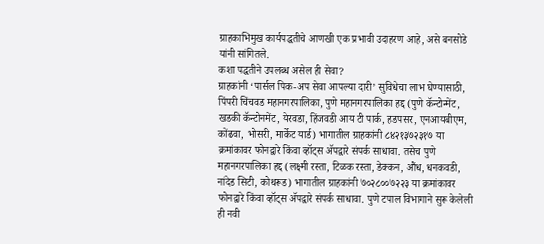ग्राहकाभिमुख कार्यपद्धतीचे आणखी एक प्रभावी उदाहरण आहे, असे बनसोडे यांनी सांगितले.
कशा पद्धतीने उपलब्ध असेल ही सेवा?
ग्राहकांनी ‘पार्सल पिक-अप सेवा आपल्या दारी’ सुविधेचा लाभ घेण्यासाठी, पिंपरी चिंचवड महानगरपालिका, पुणे महानगरपालिका हद्द (पुणे कॅन्टोन्मेंट, खडकी कॅन्टोनमेंट, येरवडा, हिंजवडी आय टी पार्क, हडपसर, एनआयबीएम, कोंढवा, भोसरी, मार्केट यार्ड) भागातील ग्राहकांनी ८४२१३७२३१७ या क्रमांकावर फोनद्वारे किंवा व्हॉट्स ॲपद्वारे संपर्क साधावा. तसेच पुणे महानगरपालिका हद्द (लक्ष्मी रस्ता, टिळक रस्ता, डेक्कन, औंध, धनकवडी, नांदेड सिटी, कोथरूड) भागातील ग्राहकांनी ७०२८००७२२३ या क्रमांकावर फोनद्वारे किंवा व्हॉट्स ॲपद्वारे संपर्क साधावा. पुणे टपाल विभागाने सुरू केलेली ही नवी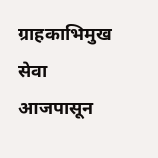ग्राहकाभिमुख सेवा आजपासून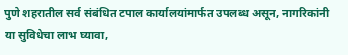पुणे शहरातील सर्व संबंधित टपाल कार्यालयांमार्फत उपलब्ध असून, नागरिकांनी या सुविधेचा लाभ घ्यावा,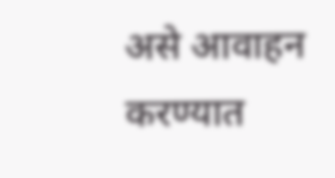असे आवाहन करण्यात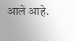आले आहे.